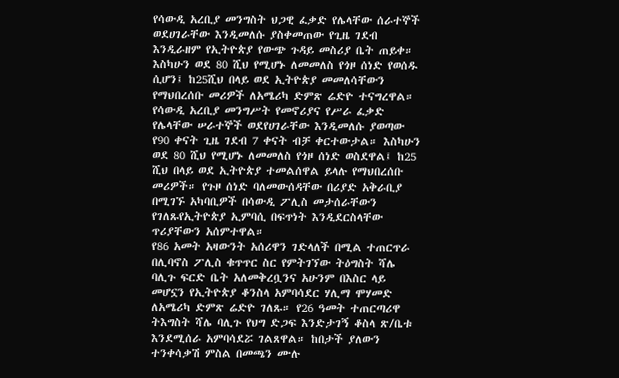የሳውዲ አረቢያ መንግስት ህጋዊ ፈቃድ የሌላቸው ሰራተኞች ወደሀገራቸው እንዲመለሱ ያስቀመጠው የጊዜ ገደብ እንዲራዘም የኢትዮጵያ የውጭ ጉዳይ መስሪያ ቤት ጠይቀ። እስካሁን ወደ 80 ሺህ የሚሆኑ ለመመለስ የጎዞ ሰነድ የወሰዱ ሲሆን፤ ከ25ሺህ በላይ ወደ ኢትዮጵያ መመለሳቸውን የማህበረሰቡ መሪዎች ለአሜሪካ ድምጽ ሬድዮ ተናግረዋል።
የሳውዲ አረቢያ መንግሥት የመኖሪያና የሥራ ፈቃድ የሌላቸው ሠራተኞች ወደየሀገራቸው እንዲመለሱ ያወጣው የ90 ቀናት ጊዜ ገደብ 7 ቀናት ብቻ ቀርተውታል። እስካሁን ወደ 80 ሺህ የሚሆኑ ለመመለስ የጎዞ ሰነድ ወስደዋል፤ ከ25 ሺህ በላይ ወደ ኢትዮጵያ ተመልሰዋል ይላሉ የማህበረሰቡ መሪዎች። የጉዞ ሰነድ ባለመውሰዳቸው በሪያድ አቅራቢያ በሚገኙ አካባቢዎች በሳውዲ ፖሊስ መታሰራቸውን የገለጹየኢትዮጵያ ኢምባሲ በፍጥነት እንዲደርስላቸው ጥሪያቸውን አሰምተዋል።
የ86 አመት አዛውንት አሰሪዋን ገድላለች በሚል ተጠርጥራ በሊባኖስ ፖሊስ ቁጥጥር ስር የምትገኘው ትዕግስት ሻሌ ባሊጉ ፍርድ ቤት አለመቅረቧንና አሁንም በእስር ላይ መሆኗን የኢትዮጵያ ቆንስላ አምባሳደር ሃሊማ ሞሃመድ ለአሜሪካ ድምጽ ሬድዮ ገለጹ። የ26 ዓመት ተጠርጣሪዋ ትእግስት ሻሌ ባሊጉ የህግ ድጋፍ እንድታገኝ ቆስላ ጽ/ቤቱ እንደሚሰራ አምባሳደሯ ገልጸዋል። ከበታች ያለውን ተንቀሳቃሽ ምስል በመጫን ሙሉ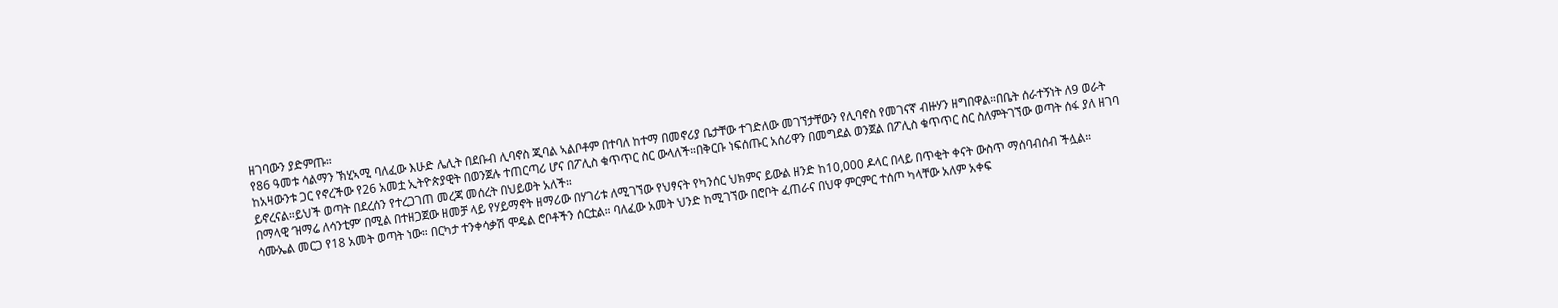ዘገባውን ያድምጡ።
የ86 ዓመቱ ሳልማን ኽሂኣሚ ባለፈው እሁድ ሌሊት በደቡብ ሊባኖስ ጂባል ኣልቦቶም በተባለ ከተማ በመኖሪያ ቤታቸው ተገድለው መገኘታቸውን የሊባኖስ የመገናኛ ብዙሃን ዘግበዋል።በቤት ሰራተኝነት ለ9 ወራት ከአዛውንቱ ጋር የኖረችው የ26 አመቷ ኢትዮጵያዊት በወንጀሉ ተጠርጣሪ ሆና በፖሊስ ቁጥጥር ስር ውላለች።በቅርቡ ነፍሰጡር አሰሪዋን በመግደል ወንጀል በፖሊስ ቁጥጥር ስር ስለምትገኘው ወጣት ሰፋ ያለ ዘገባ ይኖረናል።ይህች ወጣት በደረሰን የተረጋገጠ መረጃ መሰረት በህይወት አለች።
በማላዊ ‘ዝማሬ ለሳንቲም’ በሚል በተዘጋጀው ዘመቻ ላይ የሃይማኖት ዘማሪው በሃገሪቱ ለሚገኘው የህፃናት የካንሰር ህክምና ይውል ዘንድ ከ10,000 ዶላር በላይ በጥቂት ቀናት ውስጥ ማሰባብሰብ ችሏል።
ሳሙኤል መርጋ የ18 አመት ወጣት ነው። በርካታ ተንቀሳቃሽ ሞዴል ሮቦቶችን ሰርቷል። ባለፈው አመት ህንድ ከሚገኘው በሮቦት ፈጠራና በህዋ ምርምር ተሰጦ ካላቸው አለም አቀፍ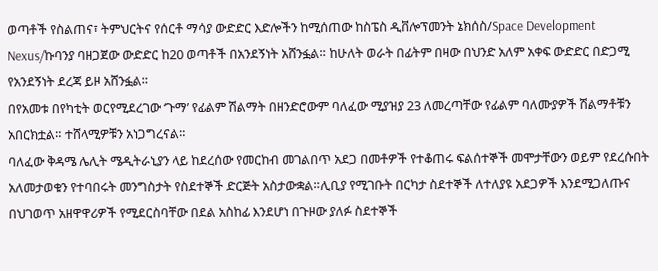ወጣቶች የስልጠና፣ ትምህርትና የሰርቶ ማሳያ ውድድር እድሎችን ከሚሰጠው ከስፔስ ዲቨሎፕመንት ኔክሰስ/Space Development Nexus/ኩባንያ ባዘጋጀው ውድድር ከ20 ወጣቶች በአንደኝነት አሸንፏል። ከሁለት ወራት በፊትም በዛው በህንድ አለም አቀፍ ውድድር በድጋሚ የአንደኝነት ደረጃ ይዞ አሸንፏል።
በየአመቱ በየካቲት ወርየሚደረገው ‘ጉማ’ የፊልም ሽልማት በዘንድሮውም ባለፈው ሚያዝያ 23 ለመረጣቸው የፊልም ባለሙያዎች ሽልማቶቹን አበርክቷል። ተሸላሚዎቹን አነጋግረናል።
ባለፈው ቅዳሜ ሌሊት ሜዲትራኒያን ላይ ከደረሰው የመርከብ መገልበጥ አደጋ በመቶዎች የተቆጠሩ ፍልሰተኞች መሞታቸውን ወይም የደረሱበት አለመታወቁን የተባበሩት መንግስታት የስደተኞች ድርጅት አስታውቋል።ሊቢያ የሚገቡት በርካታ ስደተኞች ለተለያዩ አደጋዎች እንደሚጋለጡና በህገወጥ አዘዋዋሪዎች የሚደርስባቸው በደል አስከፊ እንደሆነ በጉዞው ያለፉ ስደተኞች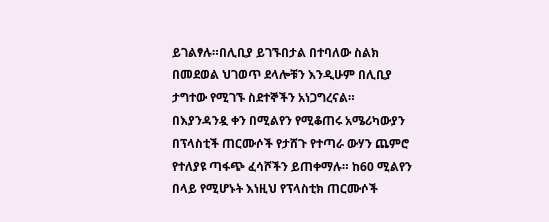ይገልፃሉ።በሊቢያ ይገኙበታል በተባለው ስልክ በመደወል ህገወጥ ደላሎቹን እንዲሁም በሊቢያ ታግተው የሚገኙ ስደተኞችን አነጋግረናል።
በእያንዳንዷ ቀን በሚልየን የሚቆጠሩ አሜሪካውያን በፕላስቲች ጠርሙሶች የታሸጉ የተጣራ ውሃን ጨምሮ የተለያዩ ጣፋጭ ፈሳሾችን ይጠቀማሉ። ከ60 ሚልየን በላይ የሚሆኑት እነዚህ የፕላስቲክ ጠርሙሶች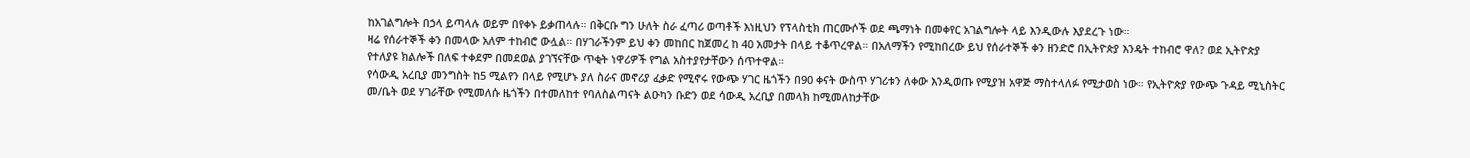ከአገልግሎት በኃላ ይጣላሉ ወይም በየቀኑ ይቃጠላሉ። በቅርቡ ግን ሁለት ስራ ፈጣሪ ወጣቶች እነዚህን የፕላስቲክ ጠርሙሶች ወደ ጫማነት በመቀየር አገልግሎት ላይ እንዲውሉ እያደረጉ ነው።
ዛሬ የሰራተኞች ቀን በመላው አለም ተከብሮ ውሏል። በሃገራችንም ይህ ቀን መከበር ከጀመረ ከ 40 አመታት በላይ ተቆጥረዋል። በአለማችን የሚከበረው ይህ የሰራተኞች ቀን ዘንድሮ በኢትዮጵያ እንዴት ተከብሮ ዋለ? ወደ ኢትዮጵያ የተለያዩ ክልሎች በለፍ ተቀደም በመደወል ያገኘናቸው ጥቂት ነዋሪዎች የግል አስተያየታቸውን ሰጥተዋል።
የሳውዲ አረቢያ መንግስት ከ5 ሚልየን በላይ የሚሆኑ ያለ ስራና መኖሪያ ፈቃድ የሚኖሩ የውጭ ሃገር ዜጎችን በ90 ቀናት ውስጥ ሃገሪቱን ለቀው እንዲወጡ የሚያዝ አዋጅ ማስተላለፉ የሚታወስ ነው። የኢትዮጵያ የውጭ ጉዳይ ሚኒስትር መ/ቤት ወደ ሃገራቸው የሚመለሱ ዜጎችን በተመለከተ የባለስልጣናት ልዑካን ቡድን ወደ ሳውዲ አረቢያ በመላክ ከሚመለከታቸው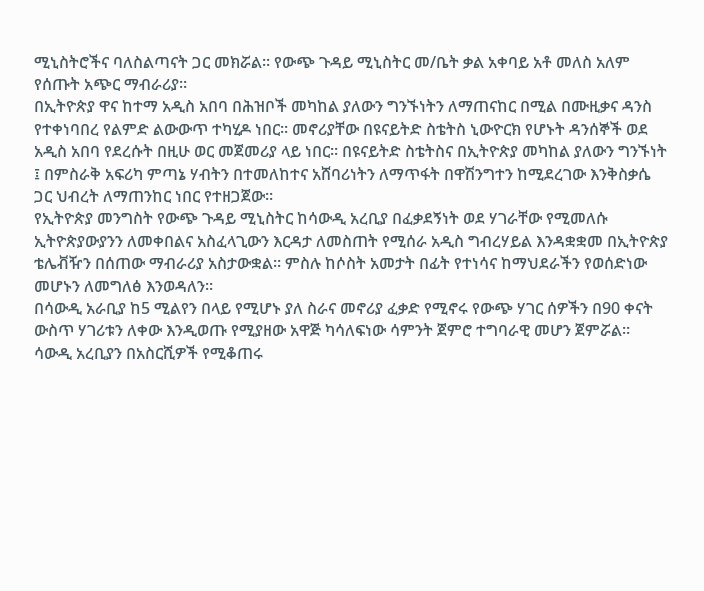ሚኒስትሮችና ባለስልጣናት ጋር መክሯል። የውጭ ጉዳይ ሚኒስትር መ/ቤት ቃል አቀባይ አቶ መለስ አለም የሰጡት አጭር ማብራሪያ።
በኢትዮጵያ ዋና ከተማ አዲስ አበባ በሕዝቦች መካከል ያለውን ግንኙነትን ለማጠናከር በሚል በሙዚቃና ዳንስ የተቀነባበረ የልምድ ልውውጥ ተካሂዶ ነበር። መኖሪያቸው በዩናይትድ ስቴትስ ኒውዮርክ የሆኑት ዳንሰኞች ወደ አዲስ አበባ የደረሱት በዚሁ ወር መጀመሪያ ላይ ነበር። በዩናይትድ ስቴትስና በኢትዮጵያ መካከል ያለውን ግንኙነት ፤ በምስራቅ አፍሪካ ምጣኔ ሃብትን በተመለከተና አሸባሪነትን ለማጥፋት በዋሽንግተን ከሚደረገው እንቅስቃሴ ጋር ህብረት ለማጠንከር ነበር የተዘጋጀው።
የኢትዮጵያ መንግስት የውጭ ጉዳይ ሚኒስትር ከሳውዲ አረቢያ በፈቃደኝነት ወደ ሃገራቸው የሚመለሱ ኢትዮጵያውያንን ለመቀበልና አስፈላጊውን እርዳታ ለመስጠት የሚሰራ አዲስ ግብረሃይል እንዳቋቋመ በኢትዮጵያ ቴሌቭዥን በሰጠው ማብራሪያ አስታውቋል። ምስሉ ከሶስት አመታት በፊት የተነሳና ከማህደራችን የወሰድነው መሆኑን ለመግለፅ እንወዳለን።
በሳውዲ አራቢያ ከ5 ሚልየን በላይ የሚሆኑ ያለ ስራና መኖሪያ ፈቃድ የሚኖሩ የውጭ ሃገር ሰዎችን በ90 ቀናት ውስጥ ሃገሪቱን ለቀው እንዲወጡ የሚያዘው አዋጅ ካሳለፍነው ሳምንት ጀምሮ ተግባራዊ መሆን ጀምሯል። ሳውዲ አረቢያን በአስርሺዎች የሚቆጠሩ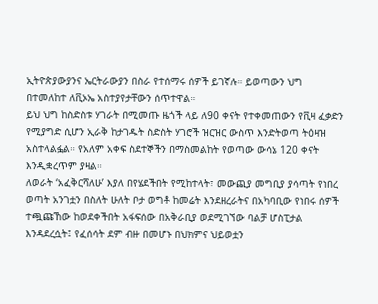ኢትዮጵያውያንና ኤርትራውያን በስራ የተሰማሩ ሰዎች ይገኛሉ። ይወጣውን ህግ በተመለከተ ለቪኦኤ አስተያየታቸውን ሰጥተዋል።
ይህ ህግ ከስድስቱ ሃገራት በሚመጡ ዜጎች ላይ ለ90 ቀናት የተቀመጠውን የቪዛ ፈቃድን የሚያግድ ሲሆን ኢራቅ ከታገዱት ስድስት ሃገሮች ዝርዝር ውስጥ እንድትወጣ ትዕዛዝ አስተላልፏል። የአለም አቀፍ ስደተኞችን በማስመልከት የወጣው ውሳኔ 120 ቀናት እንዲቋረጥም ያዛል።
ለወራት ‘አፈቅርሻለሁ’ እያለ በየሄደችበት የሚከተላት፣ መውጪያ መግቢያ ያሳጣት የነበረ ወጣት አንገቷን በስለት ሁለት ቦታ ወግቶ ከመሬት እንደዘረራትና በአካባቢው የነበሩ ሰዎች ተጯጩኸው ከወደቀችበት አፋፍሰው በአቅራቢያ ወደሚገኘው ባልቻ ሆስፒታል እንዳደረሷት፤ የፈሰሳት ደም ብዙ በመሆኑ በህክምና ህይወቷን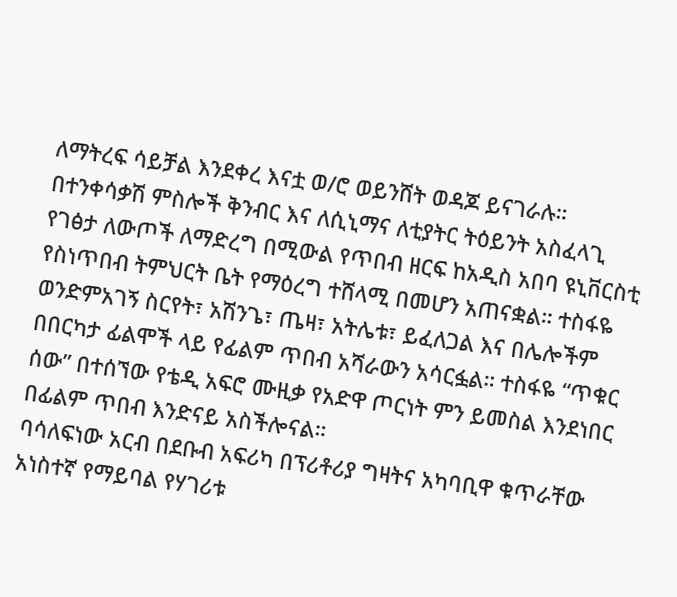ለማትረፍ ሳይቻል እንደቀረ እናቷ ወ/ሮ ወይንሸት ወዳጆ ይናገራሉ።
በተንቀሳቃሽ ምስሎች ቅንብር እና ለሲኒማና ለቲያትር ትዕይንት አስፈላጊ የገፅታ ለውጦች ለማድረግ በሚውል የጥበብ ዘርፍ ከአዲስ አበባ ዩኒቨርስቲ የስነጥበብ ትምህርት ቤት የማዕረግ ተሸላሚ በመሆን አጠናቋል። ተስፋዬ ወንድምአገኝ ስርየት፣ አሽንጌ፣ ጤዛ፣ አትሌቱ፣ ይፈለጋል እና በሌሎችም በበርካታ ፊልሞች ላይ የፊልም ጥበብ አሻራውን አሳርፏል። ተስፋዬ “ጥቁር ሰው” በተሰኘው የቴዲ አፍሮ ሙዚቃ የአድዋ ጦርነት ምን ይመስል እንደነበር በፊልም ጥበብ እንድናይ አስችሎናል።
ባሳለፍነው አርብ በደቡብ አፍሪካ በፕሪቶሪያ ግዛትና አካባቢዋ ቁጥራቸው አነስተኛ የማይባል የሃገሪቱ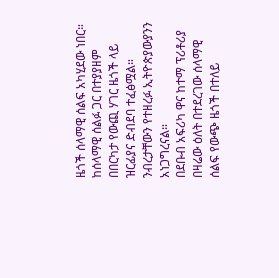ዜጎች ሰላማዊ ሰልፍ አካሂደው ነበር። ከሰላማዊ ሰልፉ ጋር በተያያዘም በበርካታ የውጪ ሃገር ዜጎች ላይ ዝርፊያና ድብደባ ተፈፅሟል። ንብረታቸውን የተዘረፉ ኢትዮጵያውያንን አነጋግረናል።
በደቡብ አፍሪካ ዋና ከተማ ፕሪቶሪያ በዛሬው ዕለት በተደረገው ሰላማዊ ሰልፍ የውጭ ዜጎች በተለይ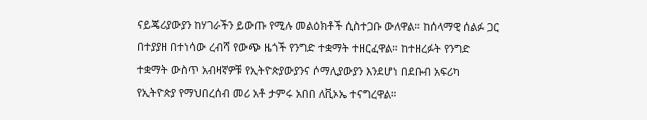ናይጄሪያውያን ከሃገራችን ይውጡ የሚሉ መልዕክቶች ሲስተጋቡ ውለዋል። ከሰላማዊ ሰልፉ ጋር በተያያዘ በተነሳው ረብሻ የውጭ ዜጎች የንግድ ተቋማት ተዘርፈዋል። ከተዘረፉት የንግድ ተቋማት ውስጥ አብዛኛዎቹ የኢትዮጵያውያንና ሶማሊያውያን እንደሆነ በደቡብ አፍሪካ የኢትዮጵያ የማህበረሰብ መሪ አቶ ታምሩ አበበ ለቪኦኤ ተናግረዋል።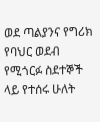ወደ ጣልያንና የግሪክ የባህር ወደብ የሚጎርፉ ስደተኞች ላይ የተሰሩ ሁለት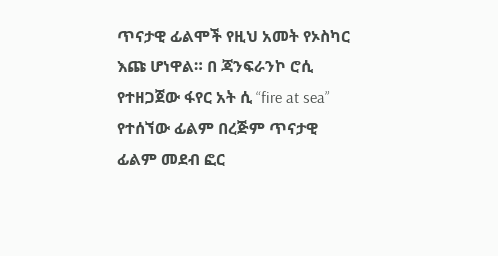ጥናታዊ ፊልሞች የዚህ አመት የኦስካር እጩ ሆነዋል። በ ጃንፍራንኮ ሮሲ የተዘጋጀው ፋየር አት ሲ “fire at sea” የተሰኘው ፊልም በረጅም ጥናታዊ ፊልም መደብ ፎር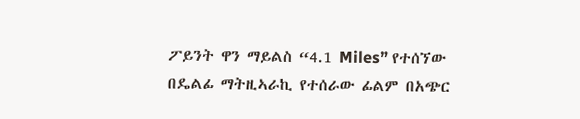ፖይንት ዋን ማይልስ “4.1 Miles” የተሰኘው በዴልፊ ማትዚኣራኪ የተሰራው ፊልም በአጭር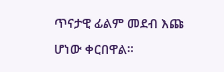ጥናታዊ ፊልም መደብ እጩ ሆነው ቀርበዋል።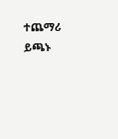ተጨማሪ ይጫኑ